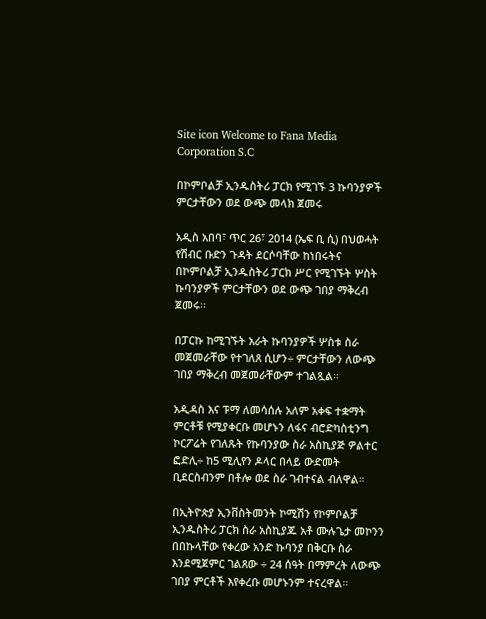Site icon Welcome to Fana Media Corporation S.C

በኮምቦልቻ ኢንዱስትሪ ፓርክ የሚገኙ 3 ኩባንያዎች ምርታቸውን ወደ ውጭ መላክ ጀመሩ

አዲስ አበባ፣ ጥር 26፣ 2014 (ኤፍ ቢ ሲ) በህወሓት የሽብር ቡድን ጉዳት ደርሶባቸው ከነበሩትና በኮምቦልቻ ኢንዱስትሪ ፓርክ ሥር የሚገኙት ሦስት ኩባንያዎች ምርታቸውን ወደ ውጭ ገበያ ማቅረብ ጀመሩ፡፡

በፓርኩ ከሚገኙት አራት ኩባንያዎች ሦስቱ ስራ መጀመራቸው የተገለጸ ሲሆን÷ ምርታቸውን ለውጭ ገበያ ማቅረብ መጀመራቸውም ተገልጿል።

አዲዳስ እና ፑማ ለመሳሰሉ አለም አቀፍ ተቋማት ምርቶቹ የሚያቀርቡ መሆኑን ለፋና ብሮድካስቲንግ ኮርፖሬት የገለጹት የኩባንያው ስራ አስኪያጅ ዎልተር ፎድሊ÷ ከ5 ሚሊየን ዶላር በላይ ውድመት ቢደርስብንም በቶሎ ወደ ስራ ገብተናል ብለዋል።

በኢትዮጵያ ኢንቨስትመንት ኮሚሽን የኮምቦልቻ ኢንዱስትሪ ፓርክ ስራ አስኪያጁ አቶ ሙሉጌታ መኮንን በበኩላቸው የቀረው አንድ ኩባንያ በቅርቡ ስራ እንደሚጀምር ገልጸው ÷ 24 ሰዓት በማምረት ለውጭ ገበያ ምርቶች እየቀረቡ መሆኑንም ተናረዋል።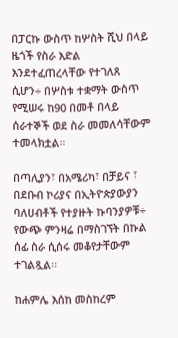በፓርኩ ውስጥ ከሦስት ሺህ በላይ ዜጎች የስራ እድል እንደተፈጠረላቸው የተገለጸ ሲሆን÷ በሦስቱ ተቋማት ውስጥ የሚሠሩ ከ90 በመቶ በላይ ሰራተኞች ወደ ስራ መመለሳቸውም ተመላክቷል።

በጣሊያን፣ በአሜሪካ፣ በቻይና ፣ በደቡብ ኮሪያና በኢትዮጵያውያን ባለሀብቶች የተያዙት ኩባንያዎቹ÷ የውጭ ምንዛሬ በማስገኘት በኩል ሰፊ ስራ ሲሰሩ መቆየታቸውም ተገልጿል፡፡

ከሐምሌ እሰከ መስከረም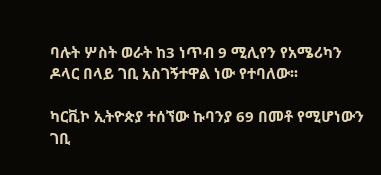ባሉት ሦስት ወራት ከ3 ነጥብ 9 ሚሊየን የአሜሪካን ዶላር በላይ ገቢ አስገኝተዋል ነው የተባለው፡፡

ካርቪኮ ኢትዮጵያ ተሰኘው ኩባንያ 69 በመቶ የሚሆነውን ገቢ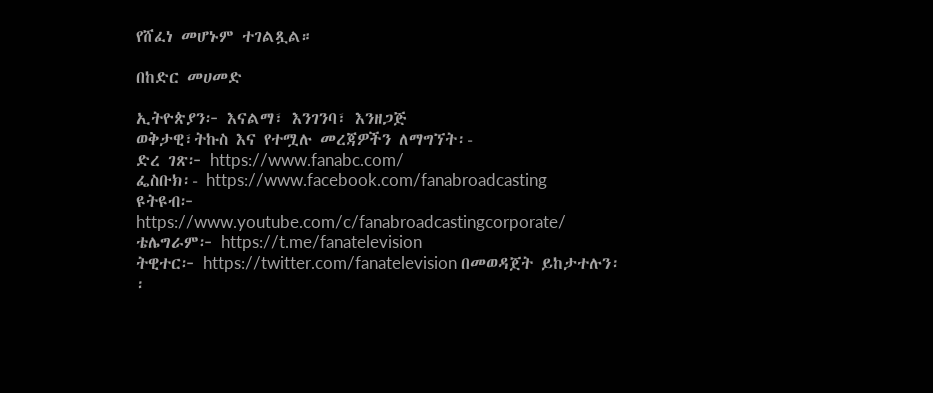የሸፈነ መሆኑም ተገልጿል።

በከድር መሀመድ

ኢትዮጵያን፦ እናልማ፣ እንገንባ፣ እንዘጋጅ
ወቅታዊ፣ትኩስ እና የተሟሉ መረጃዎችን ለማግኘት፡-
ድረ ገጽ፦ https://www.fanabc.com/
ፌስቡክ፡- https://www.facebook.com/fanabroadcasting
ዩትዩብ፦ https://www.youtube.com/c/fanabroadcastingcorporate/
ቴሌግራም፦ https://t.me/fanatelevision
ትዊተር፦ https://twitter.com/fanatelevision በመወዳጀት ይከታተሉን፡፡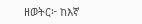ዘወትር፦ ከእኛ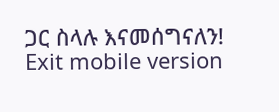ጋር ስላሉ እናመሰግናለን!
Exit mobile version